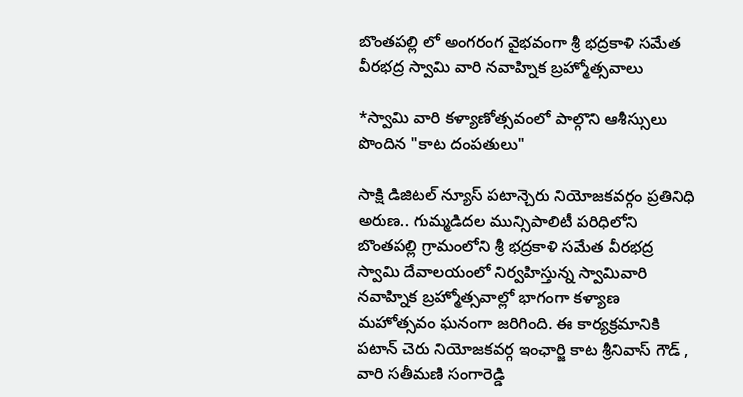బొంతపల్లి లో అంగరంగ వైభవంగా శ్రీ భద్రకాళి సమేత వీరభద్ర స్వామి వారి నవాహ్నిక బ్రహ్మోత్సవాలు

*స్వామి వారి కళ్యాణోత్సవంలో పాల్గొని ఆశీస్సులు పొందిన "కాట దంపతులు"

సాక్షి డిజిటల్ న్యూస్ పటాన్చెరు నియోజకవర్గం ప్రతినిధి అరుణ.. గుమ్మడిదల మున్సిపాలిటీ పరిధిలోని బొంతపల్లి గ్రామంలోని శ్రీ భద్రకాళి సమేత వీరభద్ర స్వామి దేవాలయంలో నిర్వహిస్తున్న స్వామివారి నవాహ్నిక బ్రహ్మోత్సవాల్లో భాగంగా కళ్యాణ మహోత్సవం ఘనంగా జరిగింది. ఈ కార్యక్రమానికి పటాన్ చెరు నియోజకవర్గ ఇంఛార్జి కాట శ్రీనివాస్ గౌడ్ , వారి సతీమణి సంగారెడ్డి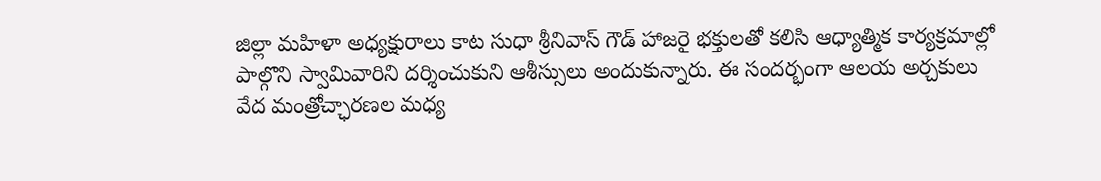జిల్లా మహిళా అధ్యక్షురాలు కాట సుధా శ్రీనివాస్ గౌడ్ హాజరై భక్తులతో కలిసి ఆధ్యాత్మిక కార్యక్రమాల్లో పాల్గొని స్వామివారిని దర్శించుకుని ఆశీస్సులు అందుకున్నారు. ఈ సందర్భంగా ఆలయ అర్చకులు వేద మంత్రోచ్ఛారణల మధ్య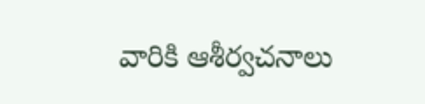వారికి ఆశీర్వచనాలు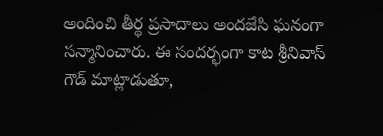అందించి తీర్థ ప్రసాదాలు అందజేసి ఘనంగా సన్మానించారు. ఈ సందర్భంగా కాట శ్రీనివాస్ గౌడ్ మాట్లాడుతూ,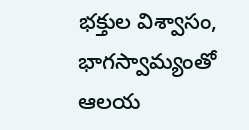భక్తుల విశ్వాసం, భాగస్వామ్యంతో ఆలయ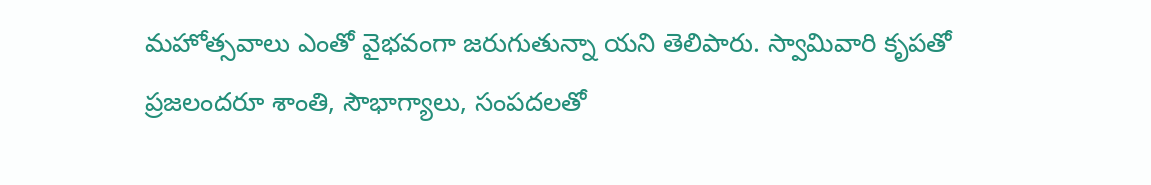మహోత్సవాలు ఎంతో వైభవంగా జరుగుతున్నా యని తెలిపారు. స్వామివారి కృపతో ప్రజలందరూ శాంతి, సౌభాగ్యాలు, సంపదలతో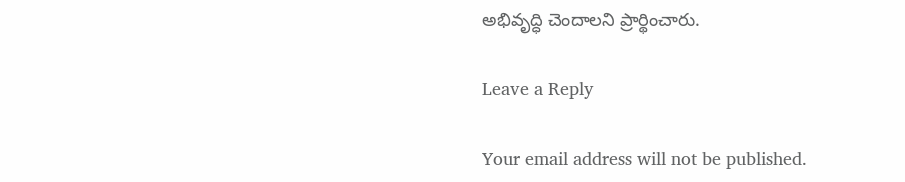అభివృద్ధి చెందాలని ప్రార్థించారు.

Leave a Reply

Your email address will not be published.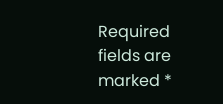Required fields are marked *